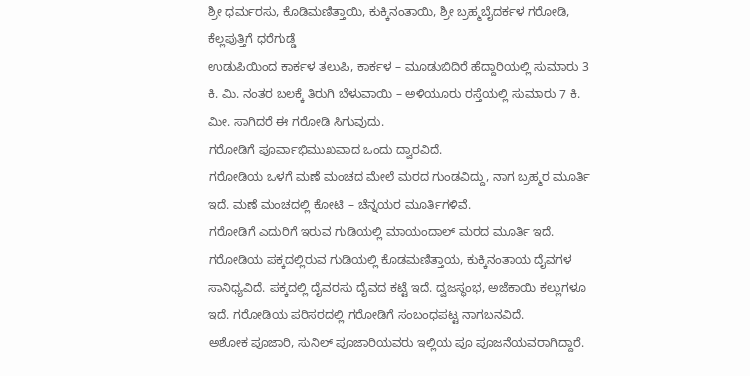ಶ್ರೀ ಧರ್ಮರಸು, ಕೊಡಿಮಣಿತ್ತಾಯಿ, ಕುಕ್ಕಿನಂತಾಯಿ, ಶ್ರೀ ಬ್ರಹ್ಮಬೈದರ್ಕಳ ಗರೋಡಿ, ಕೆಲ್ಲಪುತ್ತಿಗೆ ಧರೆಗುಡ್ಡೆ
ಉಡುಪಿಯಿಂದ ಕಾರ್ಕಳ ತಲುಪಿ, ಕಾರ್ಕಳ – ಮೂಡುಬಿದಿರೆ ಹೆದ್ದಾರಿಯಲ್ಲಿ ಸುಮಾರು 3 ಕಿ. ಮಿ. ನಂತರ ಬಲಕ್ಕೆ ತಿರುಗಿ ಬೆಳುವಾಯಿ – ಅಳಿಯೂರು ರಸ್ತೆಯಲ್ಲಿ ಸುಮಾರು 7 ಕಿ. ಮೀ. ಸಾಗಿದರೆ ಈ ಗರೋಡಿ ಸಿಗುವುದು.
ಗರೋಡಿಗೆ ಪೂರ್ವಾಭಿಮುಖವಾದ ಒಂದು ದ್ವಾರವಿದೆ.
ಗರೋಡಿಯ ಒಳಗೆ ಮಣೆ ಮಂಚದ ಮೇಲೆ ಮರದ ಗುಂಡವಿದ್ದು, ನಾಗ ಬ್ರಹ್ಮರ ಮೂರ್ತಿ ಇದೆ. ಮಣೆ ಮಂಚದಲ್ಲಿ ಕೋಟಿ – ಚೆನ್ನಯರ ಮೂರ್ತಿಗಳಿವೆ.
ಗರೋಡಿಗೆ ಎದುರಿಗೆ ಇರುವ ಗುಡಿಯಲ್ಲಿ ಮಾಯಂದಾಲ್ ಮರದ ಮೂರ್ತಿ ಇದೆ.
ಗರೋಡಿಯ ಪಕ್ಕದಲ್ಲಿರುವ ಗುಡಿಯಲ್ಲಿ ಕೊಡಮಣಿತ್ತಾಯ, ಕುಕ್ಕಿನಂತಾಯ ದೈವಗಳ ಸಾನಿಧ್ಯವಿದೆ. ಪಕ್ಕದಲ್ಲಿ ದೈವರಸು ದೈವದ ಕಟ್ಟೆ ಇದೆ. ದ್ವಜಸ್ಥಂಭ, ಅಜೆಕಾಯಿ ಕಲ್ಲುಗಳೂ ಇದೆ. ಗರೋಡಿಯ ಪರಿಸರದಲ್ಲಿ ಗರೋಡಿಗೆ ಸಂಬಂಧಪಟ್ಟ ನಾಗಬನವಿದೆ.
ಅಶೋಕ ಪೂಜಾರಿ, ಸುನಿಲ್ ಪೂಜಾರಿಯವರು ಇಲ್ಲಿಯ ಪೂ ಪೂಜನೆಯವರಾಗಿದ್ದಾರೆ.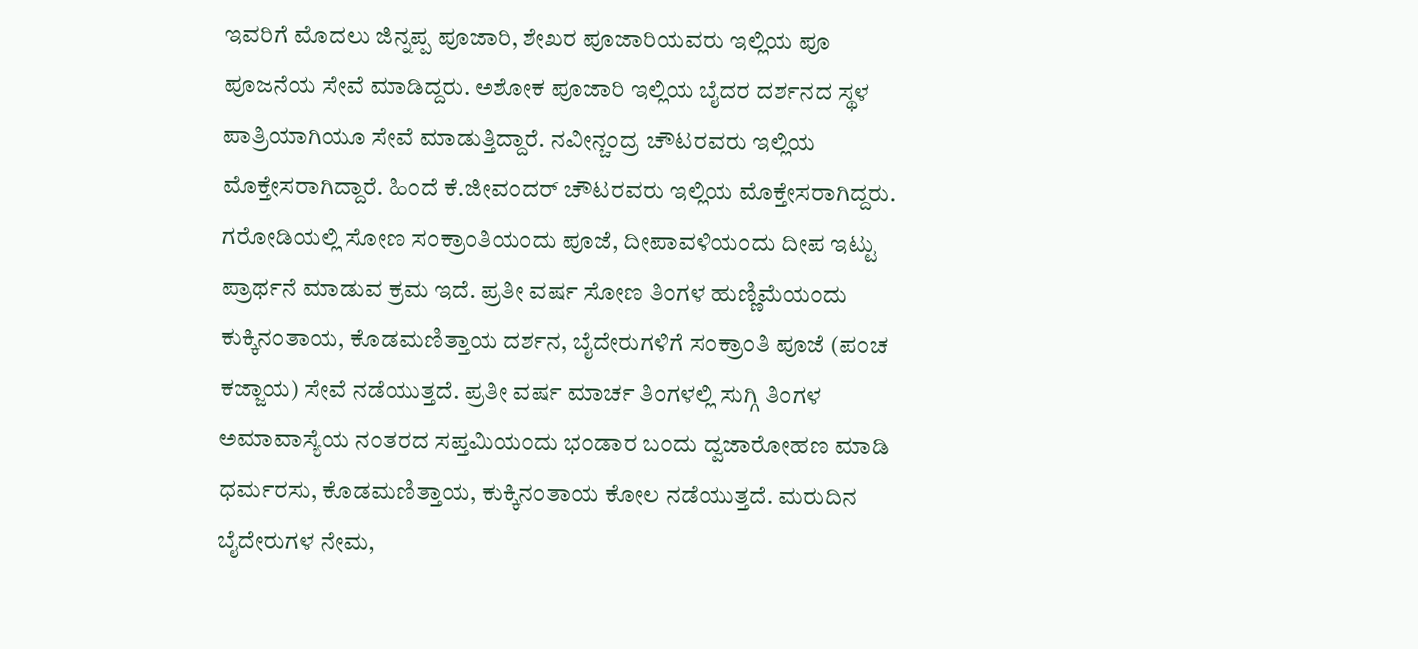ಇವರಿಗೆ ಮೊದಲು ಜಿನ್ನಪ್ಪ ಪೂಜಾರಿ, ಶೇಖರ ಪೂಜಾರಿಯವರು ಇಲ್ಲಿಯ ಪೂ ಪೂಜನೆಯ ಸೇವೆ ಮಾಡಿದ್ದರು. ಅಶೋಕ ಪೂಜಾರಿ ಇಲ್ಲಿಯ ಬೈದರ ದರ್ಶನದ ಸ್ಥಳ ಪಾತ್ರಿಯಾಗಿಯೂ ಸೇವೆ ಮಾಡುತ್ತಿದ್ದಾರೆ. ನವೀನ್ಚಂದ್ರ ಚೌಟರವರು ಇಲ್ಲಿಯ ಮೊಕ್ತೇಸರಾಗಿದ್ದಾರೆ. ಹಿಂದೆ ಕೆ.ಜೀವಂದರ್ ಚೌಟರವರು ಇಲ್ಲಿಯ ಮೊಕ್ತೇಸರಾಗಿದ್ದರು.
ಗರೋಡಿಯಲ್ಲಿ ಸೋಣ ಸಂಕ್ರಾಂತಿಯಂದು ಪೂಜೆ, ದೀಪಾವಳಿಯಂದು ದೀಪ ಇಟ್ಟು ಪ್ರಾರ್ಥನೆ ಮಾಡುವ ಕ್ರಮ ಇದೆ. ಪ್ರತೀ ವರ್ಷ ಸೋಣ ತಿಂಗಳ ಹುಣ್ಣಿಮೆಯಂದು ಕುಕ್ಕಿನಂತಾಯ, ಕೊಡಮಣಿತ್ತಾಯ ದರ್ಶನ, ಬೈದೇರುಗಳಿಗೆ ಸಂಕ್ರಾಂತಿ ಪೂಜೆ (ಪಂಚ ಕಜ್ಜಾಯ) ಸೇವೆ ನಡೆಯುತ್ತದೆ. ಪ್ರತೀ ವರ್ಷ ಮಾರ್ಚ ತಿಂಗಳಲ್ಲಿ ಸುಗ್ಗಿ ತಿಂಗಳ ಅಮಾವಾಸ್ಯೆಯ ನಂತರದ ಸಪ್ತಮಿಯಂದು ಭಂಡಾರ ಬಂದು ದ್ವಜಾರೋಹಣ ಮಾಡಿ ಧರ್ಮರಸು, ಕೊಡಮಣಿತ್ತಾಯ, ಕುಕ್ಕಿನಂತಾಯ ಕೋಲ ನಡೆಯುತ್ತದೆ. ಮರುದಿನ ಬೈದೇರುಗಳ ನೇಮ,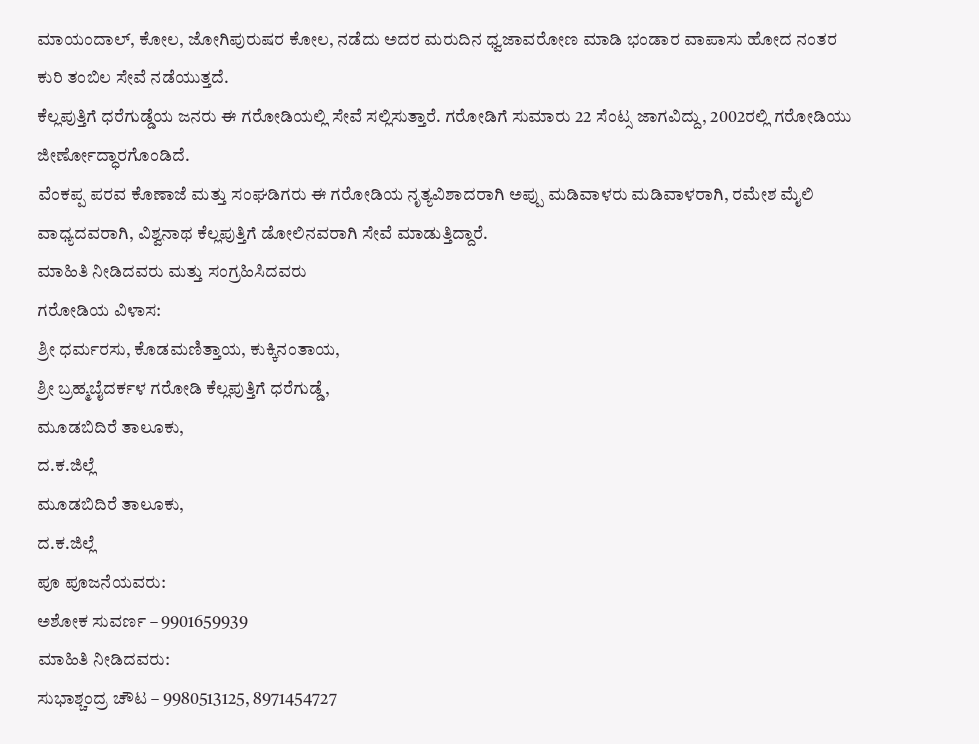ಮಾಯಂದಾಲ್, ಕೋಲ, ಜೋಗಿಪುರುಷರ ಕೋಲ, ನಡೆದು ಅದರ ಮರುದಿನ ಧ್ವಜಾವರೋಣ ಮಾಡಿ ಭಂಡಾರ ವಾಪಾಸು ಹೋದ ನಂತರ ಕುರಿ ತಂಬಿಲ ಸೇವೆ ನಡೆಯುತ್ತದೆ.
ಕೆಲ್ಲಪುತ್ತಿಗೆ ಧರೆಗುಡ್ಡೆಯ ಜನರು ಈ ಗರೋಡಿಯಲ್ಲಿ ಸೇವೆ ಸಲ್ಲಿಸುತ್ತಾರೆ. ಗರೋಡಿಗೆ ಸುಮಾರು 22 ಸೆಂಟ್ಸ ಜಾಗವಿದ್ದು, 2002ರಲ್ಲಿ ಗರೋಡಿಯು ಜೀರ್ಣೋದ್ಧಾರಗೊಂಡಿದೆ.
ವೆಂಕಪ್ಪ ಪರವ ಕೊಣಾಜೆ ಮತ್ತು ಸಂಘಡಿಗರು ಈ ಗರೋಡಿಯ ನೃತ್ಯವಿಶಾದರಾಗಿ ಅಪ್ಪು ಮಡಿವಾಳರು ಮಡಿವಾಳರಾಗಿ, ರಮೇಶ ಮೈಲಿ ವಾಧ್ಯದವರಾಗಿ, ವಿಶ್ವನಾಥ ಕೆಲ್ಲಪುತ್ತಿಗೆ ಡೋಲಿನವರಾಗಿ ಸೇವೆ ಮಾಡುತ್ತಿದ್ದಾರೆ.
ಮಾಹಿತಿ ನೀಡಿದವರು ಮತ್ತು ಸಂಗ್ರಹಿಸಿದವರು
ಗರೋಡಿಯ ವಿಳಾಸ:
ಶ್ರೀ ಧರ್ಮರಸು, ಕೊಡಮಣಿತ್ತಾಯ, ಕುಕ್ಕಿನಂತಾಯ,
ಶ್ರೀ ಬ್ರಹ್ಮಬೈದರ್ಕಳ ಗರೋಡಿ ಕೆಲ್ಲಪುತ್ತಿಗೆ ಧರೆಗುಡ್ಡೆ,
ಮೂಡಬಿದಿರೆ ತಾಲೂಕು,
ದ.ಕ.ಜಿಲ್ಲೆ
ಮೂಡಬಿದಿರೆ ತಾಲೂಕು,
ದ.ಕ.ಜಿಲ್ಲೆ
ಪೂ ಪೂಜನೆಯವರು:
ಅಶೋಕ ಸುವರ್ಣ – 9901659939
ಮಾಹಿತಿ ನೀಡಿದವರು:
ಸುಭಾಶ್ಚಂದ್ರ ಚೌಟ – 9980513125, 8971454727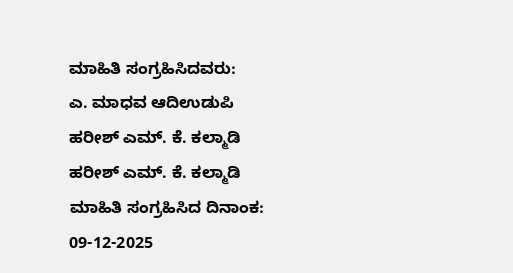ಮಾಹಿತಿ ಸಂಗ್ರಹಿಸಿದವರು:
ಎ. ಮಾಧವ ಆದಿಉಡುಪಿ
ಹರೀಶ್ ಎಮ್. ಕೆ. ಕಲ್ಮಾಡಿ
ಹರೀಶ್ ಎಮ್. ಕೆ. ಕಲ್ಮಾಡಿ
ಮಾಹಿತಿ ಸಂಗ್ರಹಿಸಿದ ದಿನಾಂಕ:
09-12-2025